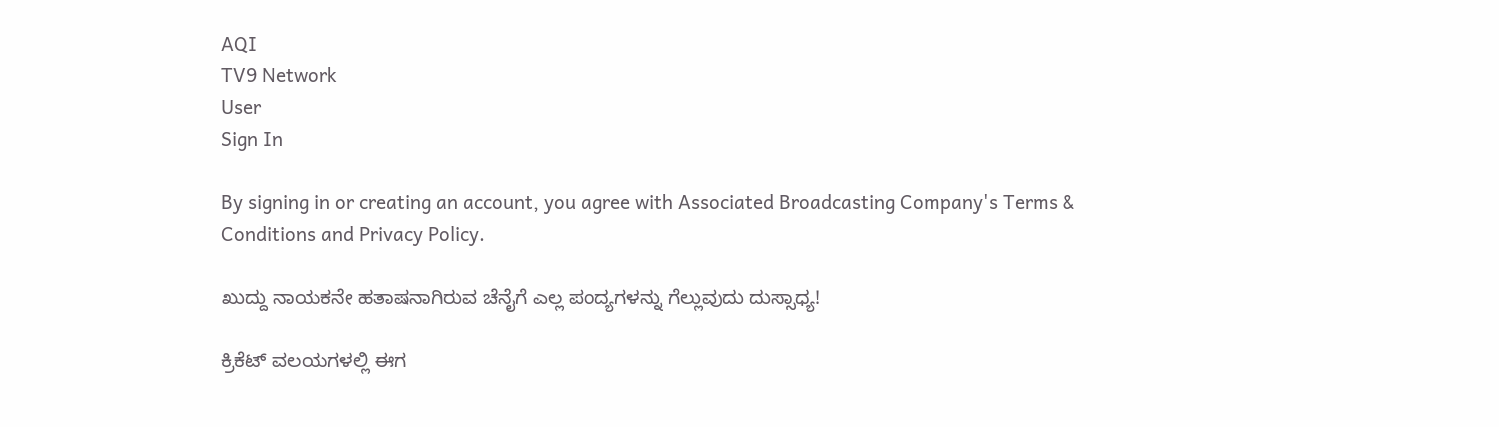AQI
TV9 Network
User
Sign In

By signing in or creating an account, you agree with Associated Broadcasting Company's Terms & Conditions and Privacy Policy.

ಖುದ್ದು ನಾಯಕನೇ ಹತಾಷನಾಗಿರುವ ಚೆನೈಗೆ ಎಲ್ಲ ಪಂದ್ಯಗಳನ್ನು ಗೆಲ್ಲುವುದು ದುಸ್ಸಾಧ್ಯ!

ಕ್ರಿಕೆಟ್ ವಲಯಗಳಲ್ಲಿ ಈಗ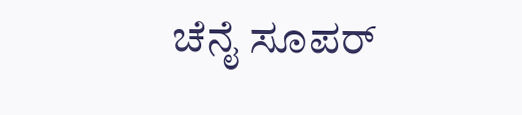ಚೆನೈ ಸೂಪರ್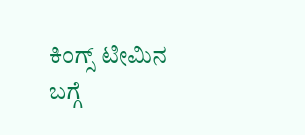ಕಿಂಗ್ಸ್ ಟೀಮಿನ ಬಗ್ಗೆ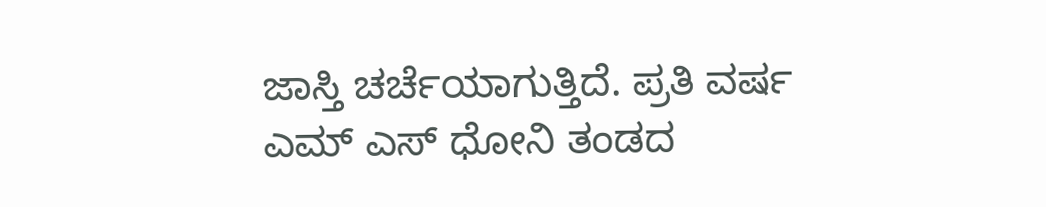ಜಾಸ್ತಿ ಚರ್ಚೆಯಾಗುತ್ತಿದೆ. ಪ್ರತಿ ವರ್ಷ ಎಮ್ ಎಸ್ ಧೋನಿ ತಂಡದ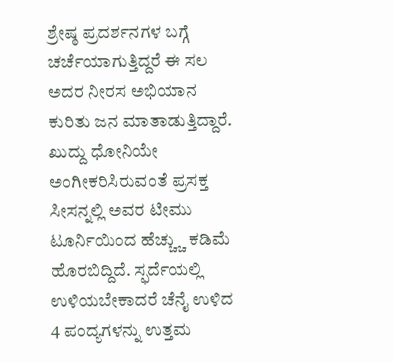ಶ್ರೇಷ್ಠ ಪ್ರದರ್ಶನಗಳ ಬಗ್ಗೆ ಚರ್ಚೆಯಾಗುತ್ತಿದ್ದರೆ ಈ ಸಲ ಅದರ ನೀರಸ ಅಭಿಯಾನ ಕುರಿತು ಜನ ಮಾತಾಡುತ್ತಿದ್ದಾರೆ. ಖುದ್ದು ಧೋನಿಯೇ ಅಂಗೀಕರಿಸಿರುವಂತೆ ಪ್ರಸಕ್ತ ಸೀಸನ್ನಲ್ಲಿ ಅವರ ಟೀಮು ಟೂರ್ನಿಯಿಂದ ಹೆಚ್ಚ್ಚು ಕಡಿಮೆ ಹೊರಬಿದ್ದಿದೆ. ಸ್ಫರ್ದೆಯಲ್ಲಿ ಉಳಿಯಬೇಕಾದರೆ ಚೆನೈ ಉಳಿದ 4 ಪಂದ್ಯಗಳನ್ನು ಉತ್ತಮ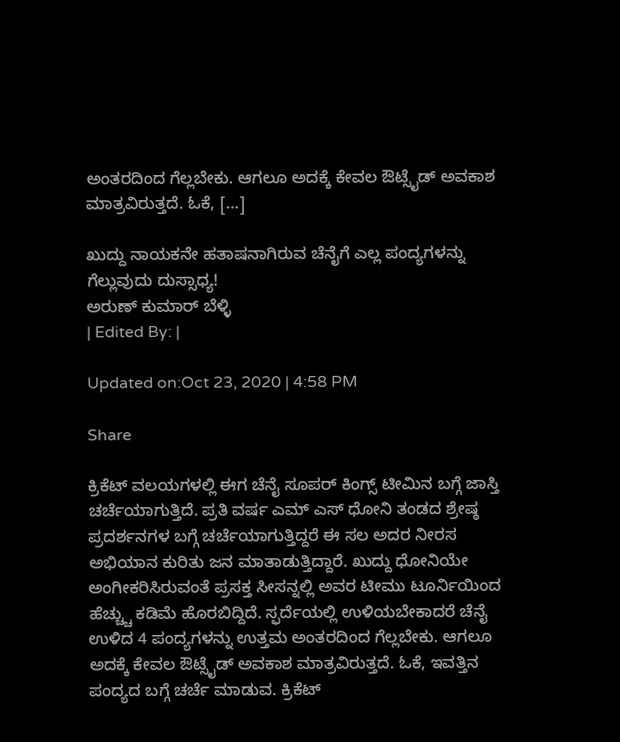ಅಂತರದಿಂದ ಗೆಲ್ಲಬೇಕು. ಆಗಲೂ ಅದಕ್ಕೆ ಕೇವಲ ಔಟ್ಸೈಡ್ ಅವಕಾಶ ಮಾತ್ರವಿರುತ್ತದೆ. ಓಕೆ, […]

ಖುದ್ದು ನಾಯಕನೇ ಹತಾಷನಾಗಿರುವ ಚೆನೈಗೆ ಎಲ್ಲ ಪಂದ್ಯಗಳನ್ನು ಗೆಲ್ಲುವುದು ದುಸ್ಸಾಧ್ಯ!
ಅರುಣ್ ಕುಮಾರ್ ಬೆಳ್ಳಿ
| Edited By: |

Updated on:Oct 23, 2020 | 4:58 PM

Share

ಕ್ರಿಕೆಟ್ ವಲಯಗಳಲ್ಲಿ ಈಗ ಚೆನೈ ಸೂಪರ್ ಕಿಂಗ್ಸ್ ಟೀಮಿನ ಬಗ್ಗೆ ಜಾಸ್ತಿ ಚರ್ಚೆಯಾಗುತ್ತಿದೆ. ಪ್ರತಿ ವರ್ಷ ಎಮ್ ಎಸ್ ಧೋನಿ ತಂಡದ ಶ್ರೇಷ್ಠ ಪ್ರದರ್ಶನಗಳ ಬಗ್ಗೆ ಚರ್ಚೆಯಾಗುತ್ತಿದ್ದರೆ ಈ ಸಲ ಅದರ ನೀರಸ ಅಭಿಯಾನ ಕುರಿತು ಜನ ಮಾತಾಡುತ್ತಿದ್ದಾರೆ. ಖುದ್ದು ಧೋನಿಯೇ ಅಂಗೀಕರಿಸಿರುವಂತೆ ಪ್ರಸಕ್ತ ಸೀಸನ್ನಲ್ಲಿ ಅವರ ಟೀಮು ಟೂರ್ನಿಯಿಂದ ಹೆಚ್ಚ್ಚು ಕಡಿಮೆ ಹೊರಬಿದ್ದಿದೆ. ಸ್ಫರ್ದೆಯಲ್ಲಿ ಉಳಿಯಬೇಕಾದರೆ ಚೆನೈ ಉಳಿದ 4 ಪಂದ್ಯಗಳನ್ನು ಉತ್ತಮ ಅಂತರದಿಂದ ಗೆಲ್ಲಬೇಕು. ಆಗಲೂ ಅದಕ್ಕೆ ಕೇವಲ ಔಟ್ಸೈಡ್ ಅವಕಾಶ ಮಾತ್ರವಿರುತ್ತದೆ. ಓಕೆ, ಇವತ್ತಿನ ಪಂದ್ಯದ ಬಗ್ಗೆ ಚರ್ಚೆ ಮಾಡುವ. ಕ್ರಿಕೆಟ್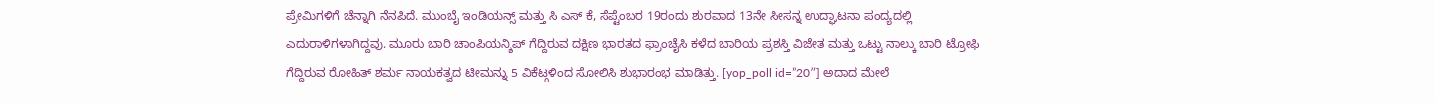ಪ್ರೇಮಿಗಳಿಗೆ ಚೆನ್ನಾಗಿ ನೆನಪಿದೆ. ಮುಂಬೈ ಇಂಡಿಯನ್ಸ್ ಮತ್ತು ಸಿ ಎಸ್ ಕೆ, ಸೆಪ್ಟೆಂಬರ 19ರಂದು ಶುರವಾದ 13ನೇ ಸೀಸನ್ನ ಉದ್ಘಾಟನಾ ಪಂದ್ಯದಲ್ಲಿ ಎದುರಾಳಿಗಳಾಗಿದ್ದವು. ಮೂರು ಬಾರಿ ಚಾಂಪಿಯನ್ಶಿಪ್ ಗೆದ್ದಿರುವ ದಕ್ಷಿಣ ಭಾರತದ ಫ್ರಾಂಚೈಸಿ ಕಳೆದ ಬಾರಿಯ ಪ್ರಶಸ್ತಿ ವಿಜೇತ ಮತ್ತು ಒಟ್ಟು ನಾಲ್ಕು ಬಾರಿ ಟ್ರೋಫಿ ಗೆದ್ದಿರುವ ರೋಹಿತ್ ಶರ್ಮ ನಾಯಕತ್ವದ ಟೀಮನ್ನು 5 ವಿಕೆಟ್ಗಳಿಂದ ಸೋಲಿಸಿ ಶುಭಾರಂಭ ಮಾಡಿತ್ತು. [yop_poll id=”20″] ಅದಾದ ಮೇಲೆ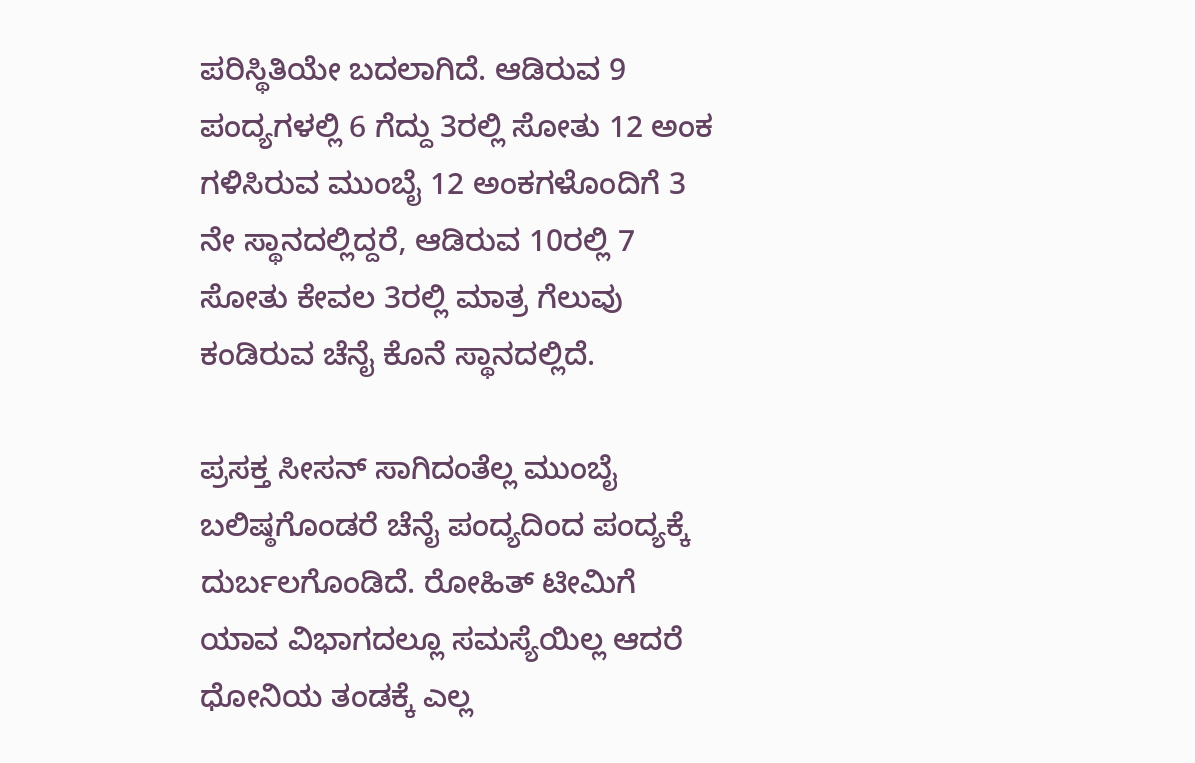ಪರಿಸ್ಥಿತಿಯೇ ಬದಲಾಗಿದೆ. ಆಡಿರುವ 9 ಪಂದ್ಯಗಳಲ್ಲಿ 6 ಗೆದ್ದು 3ರಲ್ಲಿ ಸೋತು 12 ಅಂಕ ಗಳಿಸಿರುವ ಮುಂಬೈ 12 ಅಂಕಗಳೊಂದಿಗೆ 3 ನೇ ಸ್ಥಾನದಲ್ಲಿದ್ದರೆ, ಆಡಿರುವ 10ರಲ್ಲಿ 7 ಸೋತು ಕೇವಲ 3ರಲ್ಲಿ ಮಾತ್ರ ಗೆಲುವು ಕಂಡಿರುವ ಚೆನೈ ಕೊನೆ ಸ್ಥಾನದಲ್ಲಿದೆ.

ಪ್ರಸಕ್ತ ಸೀಸನ್ ಸಾಗಿದಂತೆಲ್ಲ ಮುಂಬೈ ಬಲಿಷ್ಠಗೊಂಡರೆ ಚೆನೈ ಪಂದ್ಯದಿಂದ ಪಂದ್ಯಕ್ಕೆ ದುರ್ಬಲಗೊಂಡಿದೆ. ರೋಹಿತ್ ಟೀಮಿಗೆ ಯಾವ ವಿಭಾಗದಲ್ಲೂ ಸಮಸ್ಯೆಯಿಲ್ಲ ಆದರೆ ಧೋನಿಯ ತಂಡಕ್ಕೆ ಎಲ್ಲ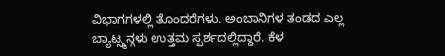ವಿಭಾಗಗಳಲ್ಲಿ ತೊಂದರೆಗಳು. ಅಂಬಾನಿಗಳ ತಂಡದ ಎಲ್ಲ ಬ್ಯಾಟ್ಸ್ಮನ್ಗಳು ಉತ್ತಮ ಸ್ಪರ್ಶದಲ್ಲಿದ್ದಾರೆ. ಕೆಳ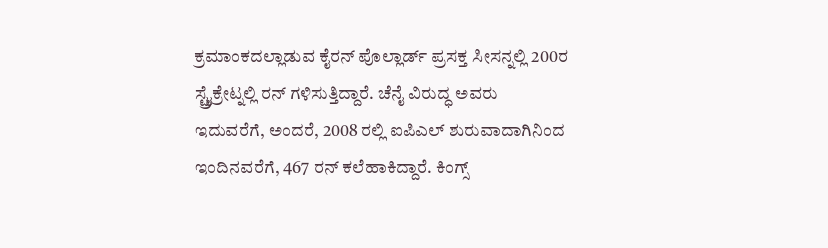ಕ್ರಮಾಂಕದಲ್ಲಾಡುವ ಕೈರನ್ ಪೊಲ್ಲಾರ್ಡ್ ಪ್ರಸಕ್ತ ಸೀಸನ್ನಲ್ಲಿ 200ರ ಸ್ಟ್ರೈಕ್ರೇಟ್ನಲ್ಲಿ ರನ್ ಗಳಿಸುತ್ತಿದ್ದಾರೆ. ಚೆನೈ ವಿರುದ್ಧ ಅವರು ಇದುವರೆಗೆ, ಅಂದರೆ, 2008 ರಲ್ಲಿ ಐಪಿಎಲ್ ಶುರುವಾದಾಗಿನಿಂದ ಇಂದಿನವರೆಗೆ, 467 ರನ್ ಕಲೆಹಾಕಿದ್ದಾರೆ. ಕಿಂಗ್ಸ್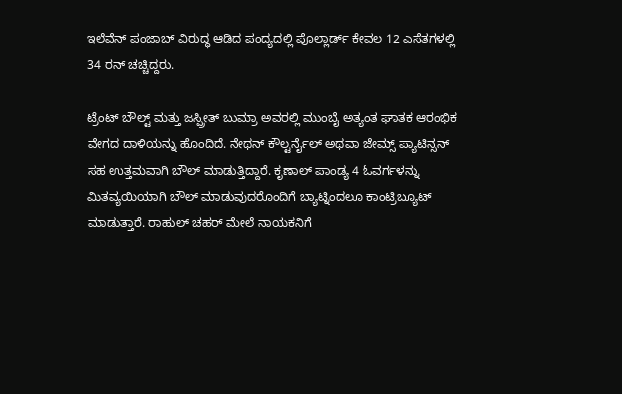ಇಲೆವೆನ್ ಪಂಜಾಬ್ ವಿರುದ್ಧ ಆಡಿದ ಪಂದ್ಯದಲ್ಲಿ ಪೊಲ್ಲಾರ್ಡ್ ಕೇವಲ 12 ಎಸೆತಗಳಲ್ಲಿ 34 ರನ್ ಚಚ್ಚಿದ್ದರು.

ಟ್ರೆಂಟ್ ಬೌಲ್ಟ್ ಮತ್ತು ಜಸ್ಪ್ರೀತ್ ಬುಮ್ರಾ ಅವರಲ್ಲಿ ಮುಂಬೈ ಅತ್ಯಂತ ಘಾತಕ ಆರಂಭಿಕ ವೇಗದ ದಾಳಿಯನ್ನು ಹೊಂದಿದೆ. ನೇಥನ್ ಕೌಲ್ಟರ್ನೈಲ್ ಅಥವಾ ಜೇಮ್ಸ್ ಪ್ಯಾಟಿನ್ಸನ್ ಸಹ ಉತ್ತಮವಾಗಿ ಬೌಲ್ ಮಾಡುತ್ತಿದ್ದಾರೆ. ಕೃಣಾಲ್ ಪಾಂಡ್ಯ 4 ಓವರ್ಗಳನ್ನು ಮಿತವ್ಯಯಿಯಾಗಿ ಬೌಲ್ ಮಾಡುವುದರೊಂದಿಗೆ ಬ್ಯಾಟ್ನಿಂದಲೂ ಕಾಂಟ್ರಿಬ್ಯೂಟ್ ಮಾಡುತ್ತಾರೆ. ರಾಹುಲ್ ಚಹರ್ ಮೇಲೆ ನಾಯಕನಿಗೆ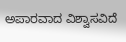ಅಪಾರವಾದ ವಿಶ್ವಾಸವಿದೆ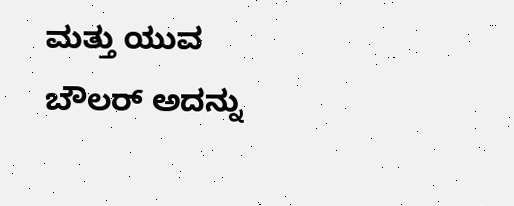ಮತ್ತು ಯುವ ಬೌಲರ್ ಅದನ್ನು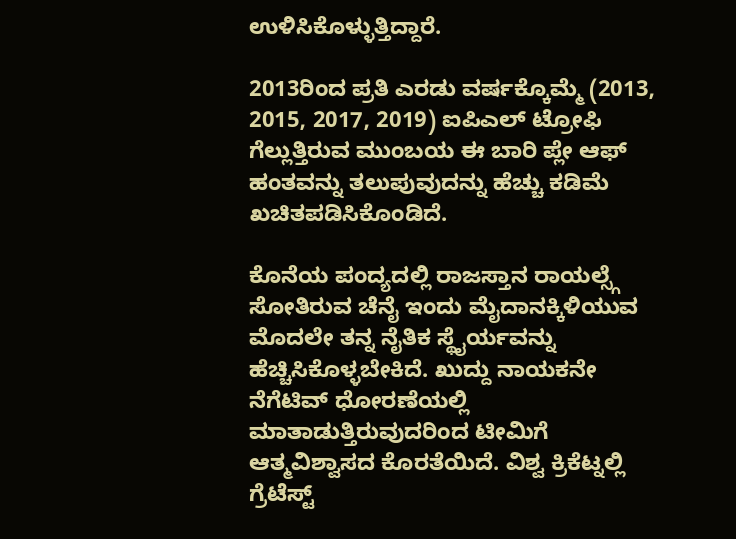ಉಳಿಸಿಕೊಳ್ಳುತ್ತಿದ್ದಾರೆ.

2013ರಿಂದ ಪ್ರತಿ ಎರಡು ವರ್ಷಕ್ಕೊಮ್ಮೆ (2013, 2015, 2017, 2019) ಐಪಿಎಲ್ ಟ್ರೋಫಿ ಗೆಲ್ಲುತ್ತಿರುವ ಮುಂಬಯ ಈ ಬಾರಿ ಪ್ಲೇ ಆಫ್ ಹಂತವನ್ನು ತಲುಪುವುದನ್ನು ಹೆಚ್ಚು ಕಡಿಮೆ ಖಚಿತಪಡಿಸಿಕೊಂಡಿದೆ.

ಕೊನೆಯ ಪಂದ್ಯದಲ್ಲಿ ರಾಜಸ್ತಾನ ರಾಯಲ್ಸ್ಗೆ ಸೋತಿರುವ ಚೆನೈ ಇಂದು ಮೈದಾನಕ್ಕಿಳಿಯುವ ಮೊದಲೇ ತನ್ನ ನೈತಿಕ ಸ್ಥೈರ್ಯವನ್ನು ಹೆಚ್ಚಿಸಿಕೊಳ್ಳಬೇಕಿದೆ. ಖುದ್ದು ನಾಯಕನೇ ನೆಗೆಟಿವ್ ಧೋರಣೆಯಲ್ಲಿ ಮಾತಾಡುತ್ತಿರುವುದರಿಂದ ಟೀಮಿಗೆ ಆತ್ಮವಿಶ್ವಾಸದ ಕೊರತೆಯಿದೆ. ವಿಶ್ವ ಕ್ರಿಕೆಟ್ನಲ್ಲಿ ಗ್ರೆಟೆಸ್ಟ್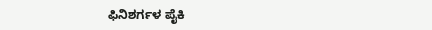ಫಿನಿಶರ್ಗಳ ಪೈಕಿ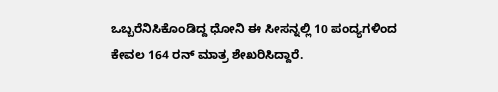ಒಬ್ಬರೆನಿಸಿಕೊಂಡಿದ್ದ ಧೋನಿ ಈ ಸೀಸನ್ನಲ್ಲಿ 10 ಪಂದ್ಯಗಳಿಂದ ಕೇವಲ 164 ರನ್ ಮಾತ್ರ ಶೇಖರಿಸಿದ್ದಾರೆ.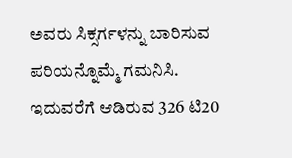ಅವರು ಸಿಕ್ಸರ್ಗಳನ್ನು ಬಾರಿಸುವ ಪರಿಯನ್ನೊಮ್ಮೆ ಗಮನಿಸಿ. ಇದುವರೆಗೆ ಆಡಿರುವ 326 ಟಿ20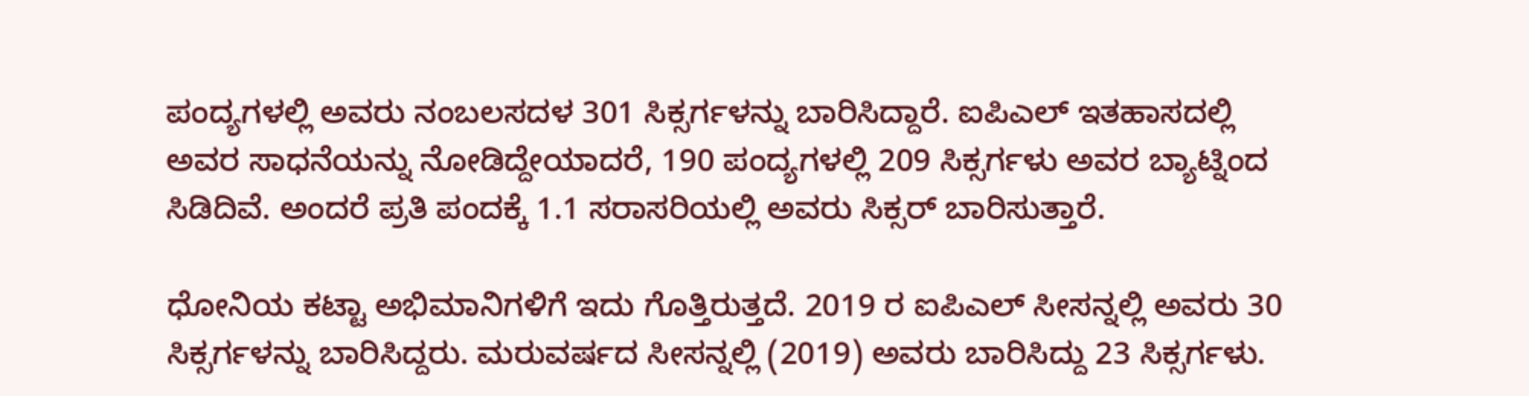ಪಂದ್ಯಗಳಲ್ಲಿ ಅವರು ನಂಬಲಸದಳ 301 ಸಿಕ್ಸರ್ಗಳನ್ನು ಬಾರಿಸಿದ್ದಾರೆ. ಐಪಿಎಲ್ ಇತಹಾಸದಲ್ಲಿ ಅವರ ಸಾಧನೆಯನ್ನು ನೋಡಿದ್ದೇಯಾದರೆ, 190 ಪಂದ್ಯಗಳಲ್ಲಿ 209 ಸಿಕ್ಸರ್ಗಳು ಅವರ ಬ್ಯಾಟ್ನಿಂದ ಸಿಡಿದಿವೆ. ಅಂದರೆ ಪ್ರತಿ ಪಂದಕ್ಕೆ 1.1 ಸರಾಸರಿಯಲ್ಲಿ ಅವರು ಸಿಕ್ಸರ್ ಬಾರಿಸುತ್ತಾರೆ.

ಧೋನಿಯ ಕಟ್ಟಾ ಅಭಿಮಾನಿಗಳಿಗೆ ಇದು ಗೊತ್ತಿರುತ್ತದೆ. 2019 ರ ಐಪಿಎಲ್ ಸೀಸನ್ನಲ್ಲಿ ಅವರು 30 ಸಿಕ್ಸರ್ಗಳನ್ನು ಬಾರಿಸಿದ್ದರು. ಮರುವರ್ಷದ ಸೀಸನ್ನಲ್ಲಿ (2019) ಅವರು ಬಾರಿಸಿದ್ದು 23 ಸಿಕ್ಸರ್ಗಳು.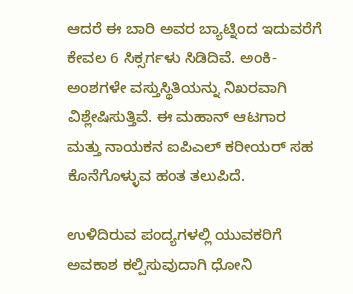ಆದರೆ ಈ ಬಾರಿ ಅವರ ಬ್ಯಾಟ್ನಿಂದ ಇದುವರೆಗೆ ಕೇವಲ 6 ಸಿಕ್ಸರ್ಗಳು ಸಿಡಿದಿವೆ. ಅಂಕಿ-ಅಂಶಗಳೇ ವಸ್ತುಸ್ಥಿತಿಯನ್ನು ನಿಖರವಾಗಿ ವಿಶ್ಲೇಷಿಸುತ್ತಿವೆ. ಈ ಮಹಾನ್ ಆಟಗಾರ ಮತ್ತು ನಾಯಕನ ಐಪಿಎಲ್ ಕರೀಯರ್ ಸಹ ಕೊನೆಗೊಳ್ಳುವ ಹಂತ ತಲುಪಿದೆ.

ಉಳಿದಿರುವ ಪಂದ್ಯಗಳಲ್ಲಿ ಯುವಕರಿಗೆ ಅವಕಾಶ ಕಲ್ಪಿಸುವುದಾಗಿ ಧೋನಿ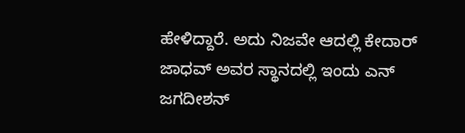ಹೇಳಿದ್ದಾರೆ. ಅದು ನಿಜವೇ ಆದಲ್ಲಿ ಕೇದಾರ್ ಜಾಧವ್ ಅವರ ಸ್ಥಾನದಲ್ಲಿ ಇಂದು ಎನ್ ಜಗದೀಶನ್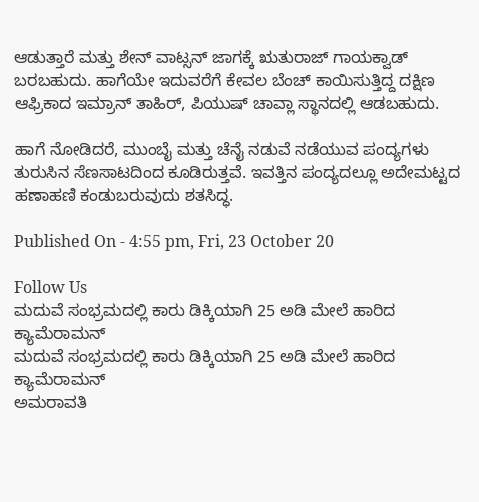ಆಡುತ್ತಾರೆ ಮತ್ತು ಶೇನ್ ವಾಟ್ಸನ್ ಜಾಗಕ್ಕೆ ಋತುರಾಜ್ ಗಾಯಕ್ವಾಡ್ ಬರಬಹುದು. ಹಾಗೆಯೇ ಇದುವರೆಗೆ ಕೇವಲ ಬೆಂಚ್ ಕಾಯಿಸುತ್ತಿದ್ದ ದಕ್ಷಿಣ ಆಫ್ರಿಕಾದ ಇಮ್ರಾನ್ ತಾಹಿರ್, ಪಿಯುಷ್ ಚಾವ್ಲಾ ಸ್ಥಾನದಲ್ಲಿ ಆಡಬಹುದು.

ಹಾಗೆ ನೋಡಿದರೆ, ಮುಂಬೈ ಮತ್ತು ಚೆನೈ ನಡುವೆ ನಡೆಯುವ ಪಂದ್ಯಗಳು ತುರುಸಿನ ಸೆಣಸಾಟದಿಂದ ಕೂಡಿರುತ್ತವೆ. ಇವತ್ತಿನ ಪಂದ್ಯದಲ್ಲೂ ಅದೇಮಟ್ಟದ ಹಣಾಹಣಿ ಕಂಡುಬರುವುದು ಶತಸಿದ್ಧ.

Published On - 4:55 pm, Fri, 23 October 20

Follow Us
ಮದುವೆ ಸಂಭ್ರಮದಲ್ಲಿ ಕಾರು ಡಿಕ್ಕಿಯಾಗಿ 25 ಅಡಿ ಮೇಲೆ ಹಾರಿದ ಕ್ಯಾಮೆರಾಮನ್
ಮದುವೆ ಸಂಭ್ರಮದಲ್ಲಿ ಕಾರು ಡಿಕ್ಕಿಯಾಗಿ 25 ಅಡಿ ಮೇಲೆ ಹಾರಿದ ಕ್ಯಾಮೆರಾಮನ್
ಅಮರಾವತಿ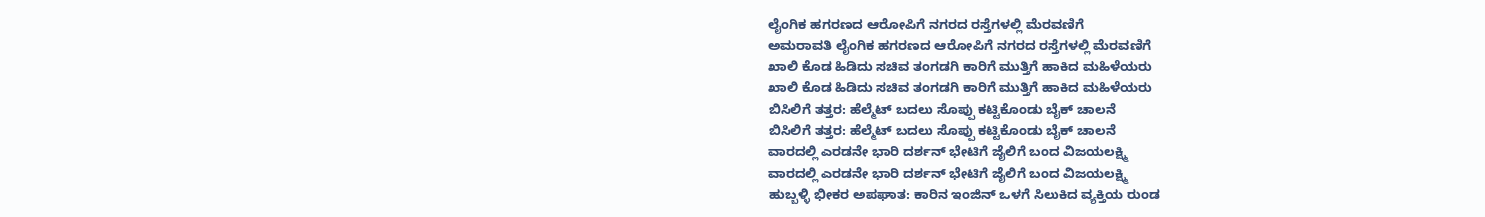ಲೈಂಗಿಕ ಹಗರಣದ ಆರೋಪಿಗೆ ನಗರದ ರಸ್ತೆಗಳಲ್ಲಿ ಮೆರವಣಿಗೆ
ಅಮರಾವತಿ ಲೈಂಗಿಕ ಹಗರಣದ ಆರೋಪಿಗೆ ನಗರದ ರಸ್ತೆಗಳಲ್ಲಿ ಮೆರವಣಿಗೆ
ಖಾಲಿ ಕೊಡ ಹಿಡಿದು ಸಚಿವ ತಂಗಡಗಿ ಕಾರಿಗೆ ಮುತ್ತಿಗೆ ಹಾಕಿದ ಮಹಿಳೆಯರು
ಖಾಲಿ ಕೊಡ ಹಿಡಿದು ಸಚಿವ ತಂಗಡಗಿ ಕಾರಿಗೆ ಮುತ್ತಿಗೆ ಹಾಕಿದ ಮಹಿಳೆಯರು
ಬಿಸಿಲಿಗೆ ತತ್ತರ: ಹೆಲ್ಮೆಟ್ ಬದಲು ಸೊಪ್ಪು ಕಟ್ಟಿಕೊಂಡು ಬೈಕ್ ಚಾಲನೆ
ಬಿಸಿಲಿಗೆ ತತ್ತರ: ಹೆಲ್ಮೆಟ್ ಬದಲು ಸೊಪ್ಪು ಕಟ್ಟಿಕೊಂಡು ಬೈಕ್ ಚಾಲನೆ
ವಾರದಲ್ಲಿ ಎರಡನೇ ಭಾರಿ ದರ್ಶನ್ ಭೇಟಿಗೆ ಜೈಲಿಗೆ ಬಂದ ವಿಜಯಲಕ್ಷ್ಮಿ
ವಾರದಲ್ಲಿ ಎರಡನೇ ಭಾರಿ ದರ್ಶನ್ ಭೇಟಿಗೆ ಜೈಲಿಗೆ ಬಂದ ವಿಜಯಲಕ್ಷ್ಮಿ
ಹುಬ್ಬಳ್ಳಿ ಭೀಕರ ಅಪಘಾತ: ಕಾರಿನ ಇಂಜಿನ್ ಒಳಗೆ ಸಿಲುಕಿದ ವ್ಯಕ್ತಿಯ ರುಂಡ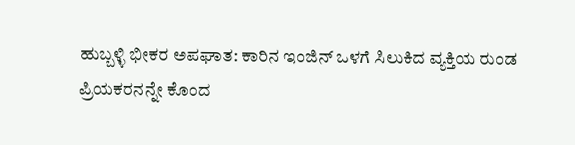ಹುಬ್ಬಳ್ಳಿ ಭೀಕರ ಅಪಘಾತ: ಕಾರಿನ ಇಂಜಿನ್ ಒಳಗೆ ಸಿಲುಕಿದ ವ್ಯಕ್ತಿಯ ರುಂಡ
ಪ್ರಿಯಕರನನ್ನೇ ಕೊಂದ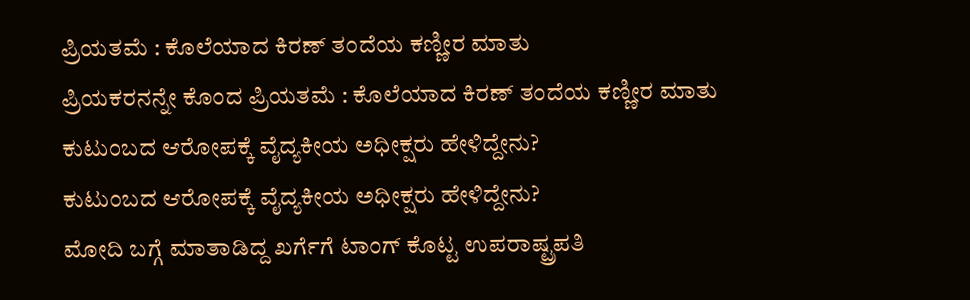ಪ್ರಿಯತಮೆ : ಕೊಲೆಯಾದ ಕಿರಣ್ ತಂದೆಯ ಕಣ್ಣೀರ ಮಾತು
ಪ್ರಿಯಕರನನ್ನೇ ಕೊಂದ ಪ್ರಿಯತಮೆ : ಕೊಲೆಯಾದ ಕಿರಣ್ ತಂದೆಯ ಕಣ್ಣೀರ ಮಾತು
ಕುಟುಂಬದ ಆರೋಪಕ್ಕೆ ವೈದ್ಯಕೀಯ ಅಧೀಕ್ಷರು ಹೇಳಿದ್ದೇನು?
ಕುಟುಂಬದ ಆರೋಪಕ್ಕೆ ವೈದ್ಯಕೀಯ ಅಧೀಕ್ಷರು ಹೇಳಿದ್ದೇನು?
ಮೋದಿ ಬಗ್ಗೆ ಮಾತಾಡಿದ್ದ ಖರ್ಗೆಗೆ ಟಾಂಗ್ ಕೊಟ್ಟ ಉಪರಾಷ್ಟ್ರಪತಿ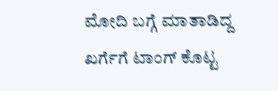ಮೋದಿ ಬಗ್ಗೆ ಮಾತಾಡಿದ್ದ ಖರ್ಗೆಗೆ ಟಾಂಗ್ ಕೊಟ್ಟ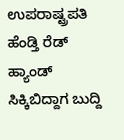ಉಪರಾಷ್ಟ್ರಪತಿ
ಹೆಂಡ್ತಿ ರೆಡ್ ಹ್ಯಾಂಡ್ ಸಿಕ್ಕಿಬಿದ್ದಾಗ ಬುದ್ದಿ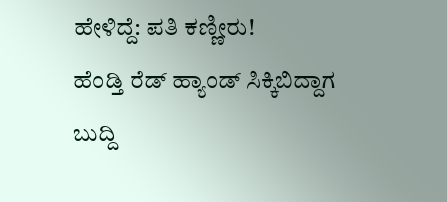ಹೇಳಿದ್ದೆ: ಪತಿ ಕಣ್ಣೀರು!
ಹೆಂಡ್ತಿ ರೆಡ್ ಹ್ಯಾಂಡ್ ಸಿಕ್ಕಿಬಿದ್ದಾಗ ಬುದ್ದಿ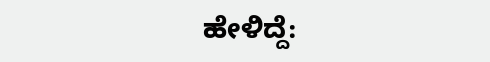ಹೇಳಿದ್ದೆ: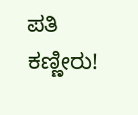ಪತಿ ಕಣ್ಣೀರು!